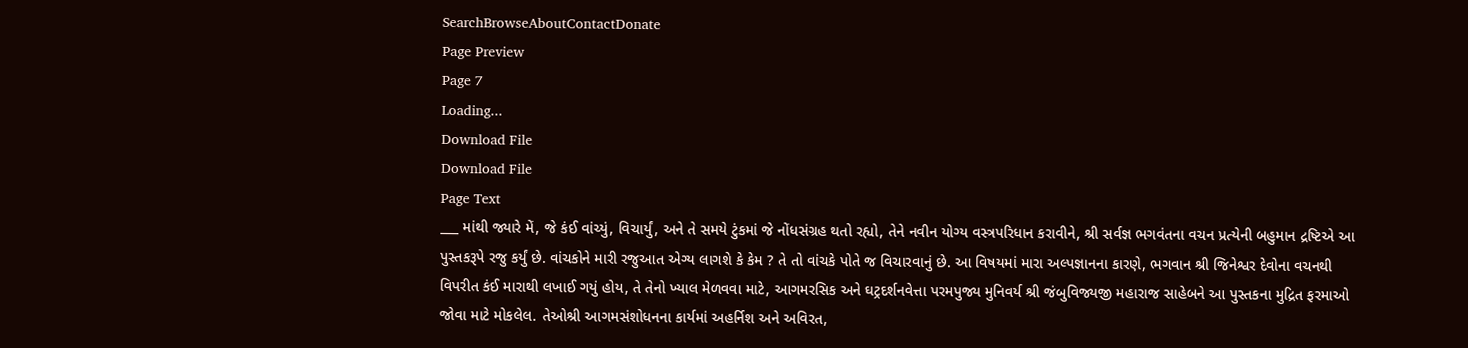SearchBrowseAboutContactDonate
Page Preview
Page 7
Loading...
Download File
Download File
Page Text
___ માંથી જ્યારે મેં, જે કંઈ વાંચ્યું, વિચાર્યું, અને તે સમયે ટુંકમાં જે નોંધસંગ્રહ થતો રહ્યો, તેને નવીન યોગ્ય વસ્ત્રપરિધાન કરાવીને, શ્રી સર્વજ્ઞ ભગવંતના વચન પ્રત્યેની બહુમાન દ્રષ્ટિએ આ પુસ્તકરૂપે રજુ કર્યું છે. વાંચકોને મારી રજુઆત એગ્ય લાગશે કે કેમ ? તે તો વાંચકે પોતે જ વિચારવાનું છે. આ વિષયમાં મારા અલ્પજ્ઞાનના કારણે, ભગવાન શ્રી જિનેશ્વર દેવોના વચનથી વિપરીત કંઈ મારાથી લખાઈ ગયું હોય, તે તેનો ખ્યાલ મેળવવા માટે, આગમરસિક અને ઘટ્રદર્શનવેત્તા પરમપુજ્ય મુનિવર્ય શ્રી જંબુવિજ્યજી મહારાજ સાહેબને આ પુસ્તકના મુદ્રિત ફરમાઓ જોવા માટે મોકલેલ. તેઓશ્રી આગમસંશોધનના કાર્યમાં અહર્નિશ અને અવિરત,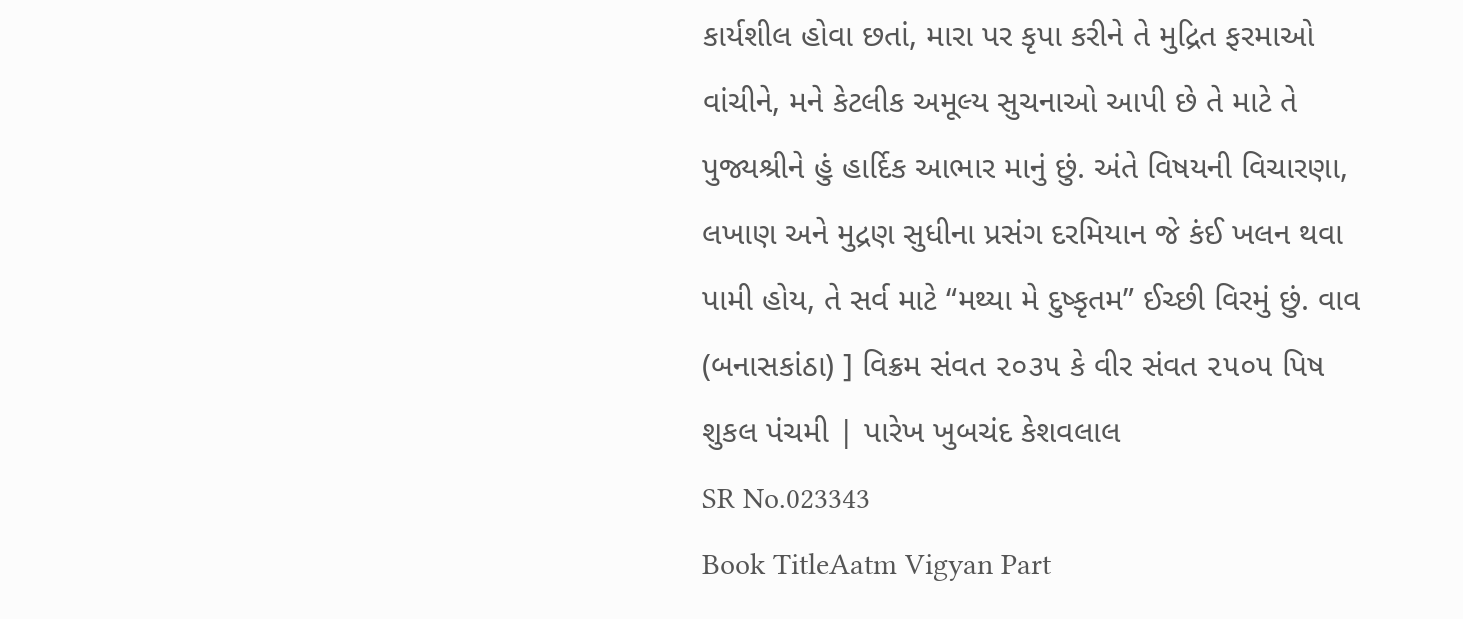કાર્યશીલ હોવા છતાં, મારા પર કૃપા કરીને તે મુદ્રિત ફરમાઓ વાંચીને, મને કેટલીક અમૂલ્ય સુચનાઓ આપી છે તે માટે તે પુજ્યશ્રીને હું હાર્દિક આભાર માનું છું. અંતે વિષયની વિચારણા, લખાણ અને મુદ્રણ સુધીના પ્રસંગ દરમિયાન જે કંઈ ખલન થવા પામી હોય, તે સર્વ માટે “મથ્યા મે દુષ્કૃતમ” ઈચ્છી વિરમું છું. વાવ (બનાસકાંઠા) ] વિક્રમ સંવત ૨૦૩૫ કે વીર સંવત ૨૫૦૫ પિષ શુકલ પંચમી | પારેખ ખુબચંદ કેશવલાલ
SR No.023343
Book TitleAatm Vigyan Part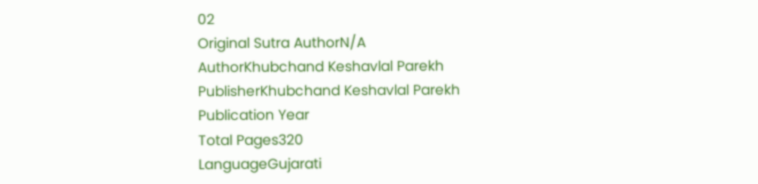02
Original Sutra AuthorN/A
AuthorKhubchand Keshavlal Parekh
PublisherKhubchand Keshavlal Parekh
Publication Year
Total Pages320
LanguageGujarati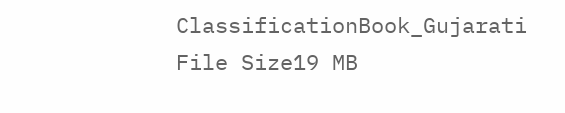ClassificationBook_Gujarati
File Size19 MB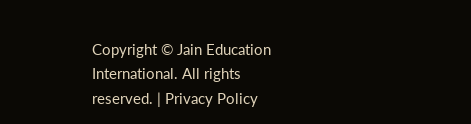Copyright © Jain Education International. All rights reserved. | Privacy Policy